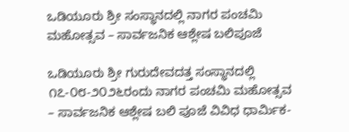ಒಡಿಯೂರು ಶ್ರೀ ಸಂಸ್ಥಾನದಲ್ಲಿ ನಾಗರ ಪಂಚಮಿ ಮಹೋತ್ಸವ – ಸಾರ್ವಜನಿಕ ಆಶ್ಲೇಷ ಬಲಿಪೂಜೆ

ಒಡಿಯೂರು ಶ್ರೀ ಗುರುದೇವದತ್ತ ಸಂಸ್ಥಾನದಲ್ಲಿ ೧೭-೦೮-೨೦೨೬ರಂದು ನಾಗರ ಪಂಚಮಿ ಮಹೋತ್ಸವ – ಸಾರ್ವಜನಿಕ ಆಶ್ಲೇಷ ಬಲಿ ಪೂಜೆ ವಿವಿಧ ಧಾರ್ಮಿಕ-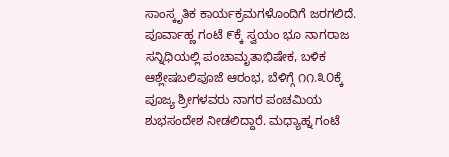ಸಾಂಸ್ಕೃತಿಕ ಕಾರ್ಯಕ್ರಮಗಳೊಂದಿಗೆ ಜರಗಲಿದೆ. ಪೂರ್ವಾಹ್ಣ ಗಂಟೆ ೯ಕ್ಕೆ ಸ್ವಯಂ ಭೂ ನಾಗರಾಜ ಸನ್ನಿಧಿಯಲ್ಲಿ ಪಂಚಾಮೃತಾಭಿಷೇಕ, ಬಳಿಕ ಆಶ್ಲೇಷಬಲಿಪೂಜೆ ಆರಂಭ, ಬೆಳಿಗ್ಗೆ ೧೧.೩೦ಕ್ಕೆ ಪೂಜ್ಯ ಶ್ರೀಗಳವರು ನಾಗರ ಪಂಚಮಿಯ ಶುಭಸಂದೇಶ ನೀಡಲಿದ್ದಾರೆ. ಮಧ್ಯಾಹ್ನ ಗಂಟೆ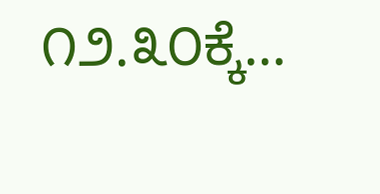೧೨.೩೦ಕ್ಕೆ…